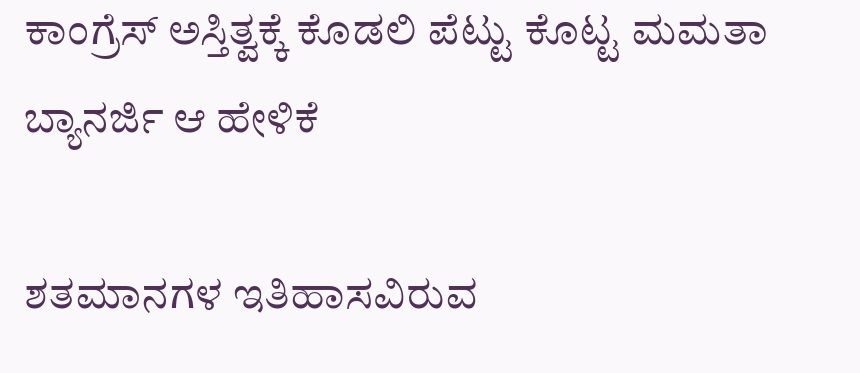ಕಾಂಗ್ರೆಸ್ ಅಸ್ತಿತ್ವಕ್ಕೆ ಕೊಡಲಿ ಪೆಟ್ಟು ಕೊಟ್ಟ ಮಮತಾ ಬ್ಯಾನರ್ಜಿ ಆ ಹೇಳಿಕೆ

ಶತಮಾನಗಳ ಇತಿಹಾಸವಿರುವ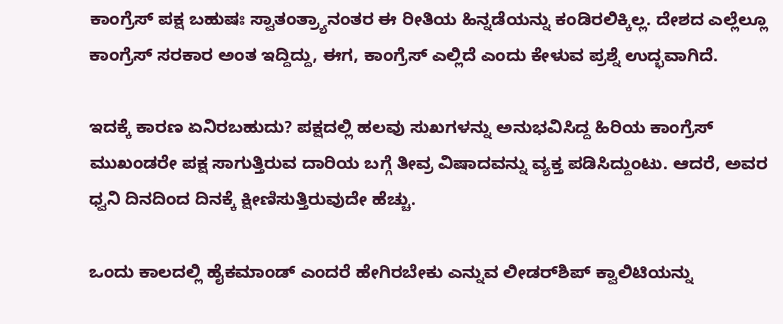ಕಾಂಗ್ರೆಸ್ ಪಕ್ಷ ಬಹುಷಃ ಸ್ವಾತಂತ್ರ್ಯಾನಂತರ ಈ ರೀತಿಯ ಹಿನ್ನಡೆಯನ್ನು ಕಂಡಿರಲಿಕ್ಕಿಲ್ಲ. ದೇಶದ ಎಲ್ಲೆಲ್ಲೂ ಕಾಂಗ್ರೆಸ್ ಸರಕಾರ ಅಂತ ಇದ್ದಿದ್ದು, ಈಗ, ಕಾಂಗ್ರೆಸ್ ಎಲ್ಲಿದೆ ಎಂದು ಕೇಳುವ ಪ್ರಶ್ನೆ ಉದ್ಭವಾಗಿದೆ.

ಇದಕ್ಕೆ ಕಾರಣ ಏನಿರಬಹುದು? ಪಕ್ಷದಲ್ಲಿ ಹಲವು ಸುಖಗಳನ್ನು ಅನುಭವಿಸಿದ್ದ ಹಿರಿಯ ಕಾಂಗ್ರೆಸ್ ಮುಖಂಡರೇ ಪಕ್ಷ ಸಾಗುತ್ತಿರುವ ದಾರಿಯ ಬಗ್ಗೆ ತೀವ್ರ ವಿಷಾದವನ್ನು ವ್ಯಕ್ತ ಪಡಿಸಿದ್ದುಂಟು. ಆದರೆ, ಅವರ ಧ್ವನಿ ದಿನದಿಂದ ದಿನಕ್ಕೆ ಕ್ಷೀಣಿಸುತ್ತಿರುವುದೇ ಹೆಚ್ಚು.

ಒಂದು ಕಾಲದಲ್ಲಿ ಹೈಕಮಾಂಡ್ ಎಂದರೆ ಹೇಗಿರಬೇಕು ಎನ್ನುವ ಲೀಡರ್‌ಶಿಪ್ ಕ್ವಾಲಿಟಿಯನ್ನು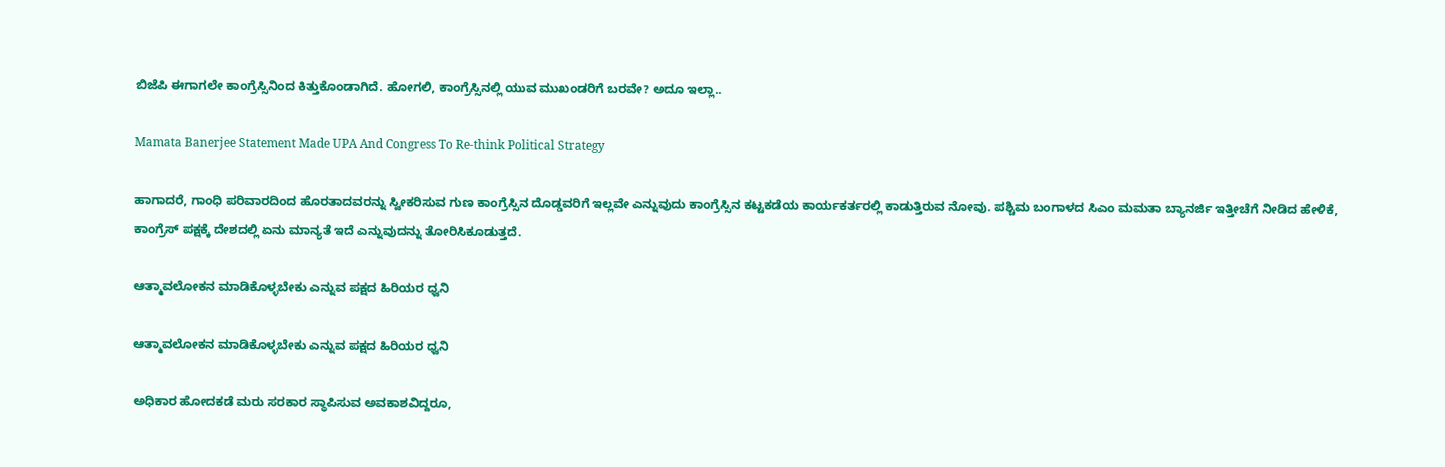ಬಿಜೆಪಿ ಈಗಾಗಲೇ ಕಾಂಗ್ರೆಸ್ಸಿನಿಂದ ಕಿತ್ತುಕೊಂಡಾಗಿದೆ. ಹೋಗಲಿ, ಕಾಂಗ್ರೆಸ್ಸಿನಲ್ಲಿ ಯುವ ಮುಖಂಡರಿಗೆ ಬರವೇ? ಅದೂ ಇಲ್ಲಾ..

Mamata Banerjee Statement Made UPA And Congress To Re-think Political Strategy

ಹಾಗಾದರೆ, ಗಾಂಧಿ ಪರಿವಾರದಿಂದ ಹೊರತಾದವರನ್ನು ಸ್ವೀಕರಿಸುವ ಗುಣ ಕಾಂಗ್ರೆಸ್ಸಿನ ದೊಡ್ಡವರಿಗೆ ಇಲ್ಲವೇ ಎನ್ನುವುದು ಕಾಂಗ್ರೆಸ್ಸಿನ ಕಟ್ಟಕಡೆಯ ಕಾರ್ಯಕರ್ತರಲ್ಲಿ ಕಾಡುತ್ತಿರುವ ನೋವು. ಪಶ್ಚಿಮ ಬಂಗಾಳದ ಸಿಎಂ ಮಮತಾ ಬ್ಯಾನರ್ಜಿ ಇತ್ತೀಚೆಗೆ ನೀಡಿದ ಹೇಳಿಕೆ, ಕಾಂಗ್ರೆಸ್ ಪಕ್ಷಕ್ಕೆ ದೇಶದಲ್ಲಿ ಏನು ಮಾನ್ಯತೆ ಇದೆ ಎನ್ನುವುದನ್ನು ತೋರಿಸಿಕೂಡುತ್ತದೆ.

ಆತ್ಮಾವಲೋಕನ ಮಾಡಿಕೊಳ್ಳಬೇಕು ಎನ್ನುವ ಪಕ್ಷದ ಹಿರಿಯರ ಧ್ವನಿ

ಆತ್ಮಾವಲೋಕನ ಮಾಡಿಕೊಳ್ಳಬೇಕು ಎನ್ನುವ ಪಕ್ಷದ ಹಿರಿಯರ ಧ್ವನಿ

ಅಧಿಕಾರ ಹೋದಕಡೆ ಮರು ಸರಕಾರ ಸ್ಥಾಪಿಸುವ ಅವಕಾಶವಿದ್ದರೂ,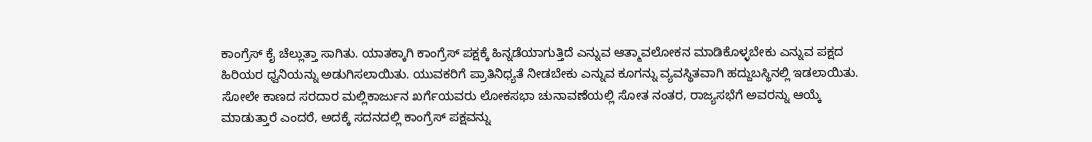ಕಾಂಗ್ರೆಸ್ ಕೈ ಚೆಲ್ಲುತ್ತಾ ಸಾಗಿತು. ಯಾತಕ್ಕಾಗಿ ಕಾಂಗ್ರೆಸ್ ಪಕ್ಷಕ್ಕೆ ಹಿನ್ನಡೆಯಾಗುತ್ತಿದೆ ಎನ್ನುವ ಆತ್ಮಾವಲೋಕನ ಮಾಡಿಕೊಳ್ಳಬೇಕು ಎನ್ನುವ ಪಕ್ಷದ ಹಿರಿಯರ ಧ್ವನಿಯನ್ನು ಅಡುಗಿಸಲಾಯಿತು. ಯುವಕರಿಗೆ ಪ್ರಾತಿನಿಧ್ಯತೆ ನೀಡಬೇಕು ಎನ್ನುವ ಕೂಗನ್ನು ವ್ಯವಸ್ಥಿತವಾಗಿ ಹದ್ದುಬಸ್ಥಿನಲ್ಲಿ ಇಡಲಾಯಿತು. ಸೋಲೇ ಕಾಣದ ಸರದಾರ ಮಲ್ಲಿಕಾರ್ಜುನ ಖರ್ಗೆಯವರು ಲೋಕಸಭಾ ಚುನಾವಣೆಯಲ್ಲಿ ಸೋತ ನಂತರ, ರಾಜ್ಯಸಭೆಗೆ ಅವರನ್ನು ಆಯ್ಕೆ ಮಾಡುತ್ತಾರೆ ಎಂದರೆ, ಅದಕ್ಕೆ ಸದನದಲ್ಲಿ ಕಾಂಗ್ರೆಸ್ ಪಕ್ಷವನ್ನು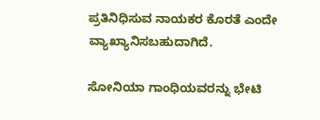ಪ್ರತಿನಿಧಿಸುವ ನಾಯಕರ ಕೊರತೆ ಎಂದೇ ವ್ಯಾಖ್ಯಾನಿಸಬಹುದಾಗಿದೆ.

ಸೋನಿಯಾ ಗಾಂಧಿಯವರನ್ನು ಭೇಟಿ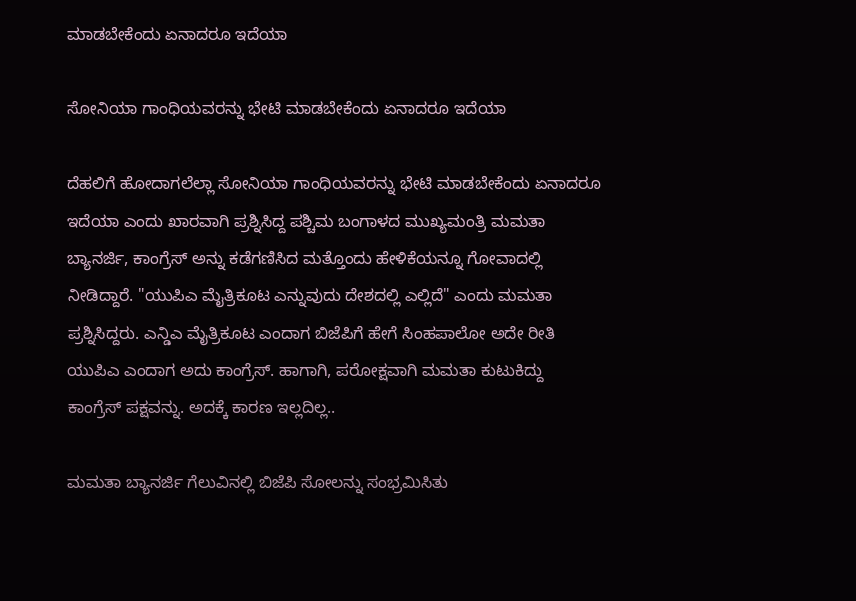ಮಾಡಬೇಕೆಂದು ಏನಾದರೂ ಇದೆಯಾ

ಸೋನಿಯಾ ಗಾಂಧಿಯವರನ್ನು ಭೇಟಿ ಮಾಡಬೇಕೆಂದು ಏನಾದರೂ ಇದೆಯಾ

ದೆಹಲಿಗೆ ಹೋದಾಗಲೆಲ್ಲಾ ಸೋನಿಯಾ ಗಾಂಧಿಯವರನ್ನು ಭೇಟಿ ಮಾಡಬೇಕೆಂದು ಏನಾದರೂ ಇದೆಯಾ ಎಂದು ಖಾರವಾಗಿ ಪ್ರಶ್ನಿಸಿದ್ದ ಪಶ್ಚಿಮ ಬಂಗಾಳದ ಮುಖ್ಯಮಂತ್ರಿ ಮಮತಾ ಬ್ಯಾನರ್ಜಿ, ಕಾಂಗ್ರೆಸ್ ಅನ್ನು ಕಡೆಗಣಿಸಿದ ಮತ್ತೊಂದು ಹೇಳಿಕೆಯನ್ನೂ ಗೋವಾದಲ್ಲಿ ನೀಡಿದ್ದಾರೆ. "ಯುಪಿಎ ಮೈತ್ರಿಕೂಟ ಎನ್ನುವುದು ದೇಶದಲ್ಲಿ ಎಲ್ಲಿದೆ" ಎಂದು ಮಮತಾ ಪ್ರಶ್ನಿಸಿದ್ದರು. ಎನ್ಡಿಎ ಮೈತ್ರಿಕೂಟ ಎಂದಾಗ ಬಿಜೆಪಿಗೆ ಹೇಗೆ ಸಿಂಹಪಾಲೋ ಅದೇ ರೀತಿ ಯುಪಿಎ ಎಂದಾಗ ಅದು ಕಾಂಗ್ರೆಸ್. ಹಾಗಾಗಿ, ಪರೋಕ್ಷವಾಗಿ ಮಮತಾ ಕುಟುಕಿದ್ದು ಕಾಂಗ್ರೆಸ್ ಪಕ್ಷವನ್ನು. ಅದಕ್ಕೆ ಕಾರಣ ಇಲ್ಲದಿಲ್ಲ..

ಮಮತಾ ಬ್ಯಾನರ್ಜಿ ಗೆಲುವಿನಲ್ಲಿ ಬಿಜೆಪಿ ಸೋಲನ್ನು ಸಂಭ್ರಮಿಸಿತು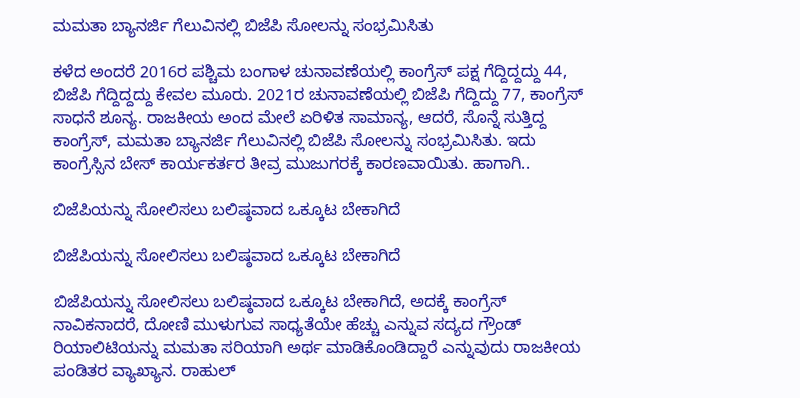ಮಮತಾ ಬ್ಯಾನರ್ಜಿ ಗೆಲುವಿನಲ್ಲಿ ಬಿಜೆಪಿ ಸೋಲನ್ನು ಸಂಭ್ರಮಿಸಿತು

ಕಳೆದ ಅಂದರೆ 2016ರ ಪಶ್ಚಿಮ ಬಂಗಾಳ ಚುನಾವಣೆಯಲ್ಲಿ ಕಾಂಗ್ರೆಸ್ ಪಕ್ಷ ಗೆದ್ದಿದ್ದದ್ದು 44, ಬಿಜೆಪಿ ಗೆದ್ದಿದ್ದದ್ದು ಕೇವಲ ಮೂರು. 2021ರ ಚುನಾವಣೆಯಲ್ಲಿ ಬಿಜೆಪಿ ಗೆದ್ದಿದ್ದು 77, ಕಾಂಗ್ರೆಸ್ ಸಾಧನೆ ಶೂನ್ಯ. ರಾಜಕೀಯ ಅಂದ ಮೇಲೆ ಏರಿಳಿತ ಸಾಮಾನ್ಯ, ಆದರೆ, ಸೊನ್ನೆ ಸುತ್ತಿದ್ದ ಕಾಂಗ್ರೆಸ್, ಮಮತಾ ಬ್ಯಾನರ್ಜಿ ಗೆಲುವಿನಲ್ಲಿ ಬಿಜೆಪಿ ಸೋಲನ್ನು ಸಂಭ್ರಮಿಸಿತು. ಇದು ಕಾಂಗ್ರೆಸ್ಸಿನ ಬೇಸ್ ಕಾರ್ಯಕರ್ತರ ತೀವ್ರ ಮುಜುಗರಕ್ಕೆ ಕಾರಣವಾಯಿತು. ಹಾಗಾಗಿ..

ಬಿಜೆಪಿಯನ್ನು ಸೋಲಿಸಲು ಬಲಿಷ್ಠವಾದ ಒಕ್ಕೂಟ ಬೇಕಾಗಿದೆ

ಬಿಜೆಪಿಯನ್ನು ಸೋಲಿಸಲು ಬಲಿಷ್ಠವಾದ ಒಕ್ಕೂಟ ಬೇಕಾಗಿದೆ

ಬಿಜೆಪಿಯನ್ನು ಸೋಲಿಸಲು ಬಲಿಷ್ಠವಾದ ಒಕ್ಕೂಟ ಬೇಕಾಗಿದೆ, ಅದಕ್ಕೆ ಕಾಂಗ್ರೆಸ್ ನಾವಿಕನಾದರೆ, ದೋಣಿ ಮುಳುಗುವ ಸಾಧ್ಯತೆಯೇ ಹೆಚ್ಚು ಎನ್ನುವ ಸದ್ಯದ ಗ್ರೌಂಡ್ ರಿಯಾಲಿಟಿಯನ್ನು ಮಮತಾ ಸರಿಯಾಗಿ ಅರ್ಥ ಮಾಡಿಕೊಂಡಿದ್ದಾರೆ ಎನ್ನುವುದು ರಾಜಕೀಯ ಪಂಡಿತರ ವ್ಯಾಖ್ಯಾನ. ರಾಹುಲ್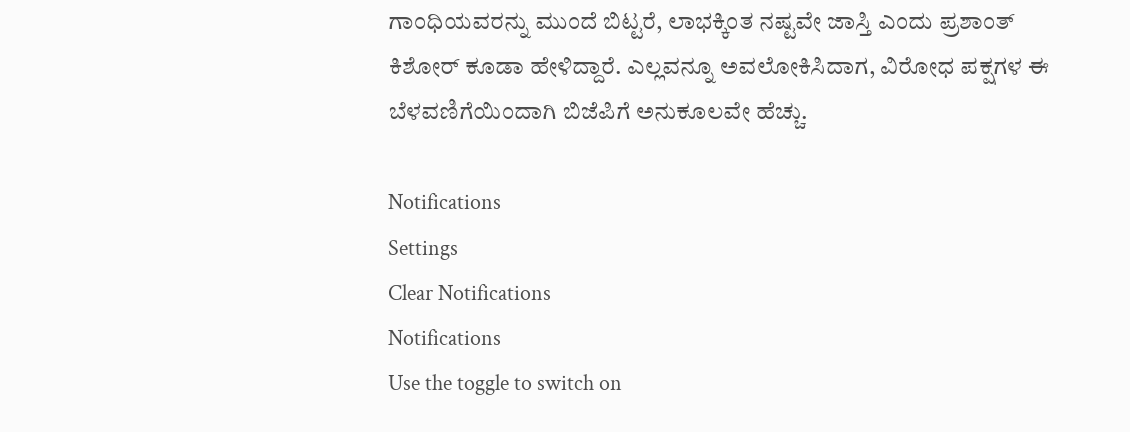ಗಾಂಧಿಯವರನ್ನು ಮುಂದೆ ಬಿಟ್ಟರೆ, ಲಾಭಕ್ಕಿಂತ ನಷ್ಟವೇ ಜಾಸ್ತಿ ಎಂದು ಪ್ರಶಾಂತ್ ಕಿಶೋರ್ ಕೂಡಾ ಹೇಳಿದ್ದಾರೆ. ಎಲ್ಲವನ್ನೂ ಅವಲೋಕಿಸಿದಾಗ, ವಿರೋಧ ಪಕ್ಷಗಳ ಈ ಬೆಳವಣಿಗೆಯಿಂದಾಗಿ ಬಿಜೆಪಿಗೆ ಅನುಕೂಲವೇ ಹೆಚ್ಚು.

Notifications
Settings
Clear Notifications
Notifications
Use the toggle to switch on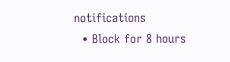notifications
  • Block for 8 hours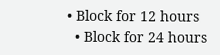• Block for 12 hours
  • Block for 24 hours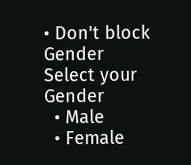• Don't block
Gender
Select your Gender
  • Male
  • Female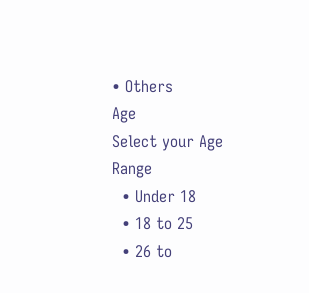• Others
Age
Select your Age Range
  • Under 18
  • 18 to 25
  • 26 to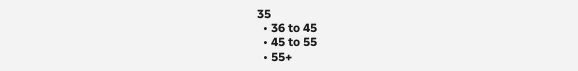35
  • 36 to 45
  • 45 to 55
  • 55+